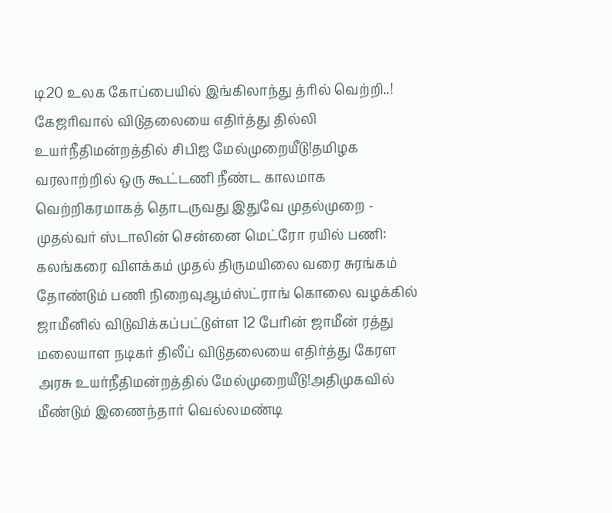டி20 உலக கோப்பையில் இங்கிலாந்து த்ரில் வெற்றி..! கேஜரிவால் விடுதலையை எதிர்த்து தில்லி உயர்நீதிமன்றத்தில் சிபிஐ மேல்முறையீடு!தமிழக வரலாற்றில் ஒரு கூட்டணி நீண்ட காலமாக வெற்றிகரமாகத் தொடருவது இதுவே முதல்முறை - முதல்வர் ஸ்டாலின் சென்னை மெட்ரோ ரயில் பணி: கலங்கரை விளக்கம் முதல் திருமயிலை வரை சுரங்கம் தோண்டும் பணி நிறைவுஆம்ஸ்ட்ராங் கொலை வழக்கில் ஜாமீனில் விடுவிக்கப்பட்டுள்ள 12 பேரின் ஜாமீன் ரத்து மலையாள நடிகர் திலீப் விடுதலையை எதிர்த்து கேரள அரசு உயர்நீதிமன்றத்தில் மேல்முறையீடு!அதிமுகவில் மீண்டும் இணைந்தார் வெல்லமண்டி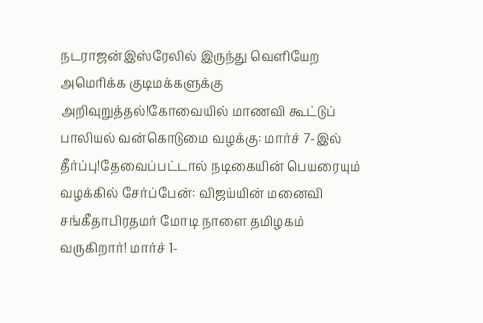நடராஜன்இஸ்ரேலில் இருந்து வெளியேற அமெரிக்க குடிமக்களுக்கு அறிவுறுத்தல்!கோவையில் மாணவி கூட்டுப் பாலியல் வன்கொடுமை வழக்கு: மார்ச் 7-இல் தீர்ப்பு!தேவைப்பட்டால் நடிகையின் பெயரையும் வழக்கில் சேர்ப்பேன்: விஜய்யின் மனைவி சங்கீதாபிரதமர் மோடி நாளை தமிழகம் வருகிறார்! மார்ச் 1-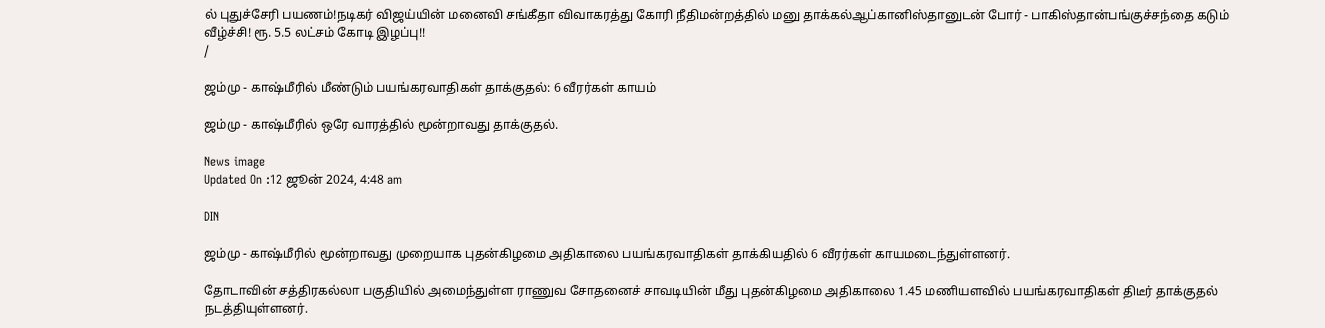ல் புதுச்சேரி பயணம்!நடிகர் விஜய்யின் மனைவி சங்கீதா விவாகரத்து கோரி நீதிமன்றத்தில் மனு தாக்கல்ஆப்கானிஸ்தானுடன் போர் - பாகிஸ்தான்பங்குச்சந்தை கடும் வீழ்ச்சி! ரூ. 5.5 லட்சம் கோடி இழப்பு!!
/

ஜம்மு - காஷ்மீரில் மீண்டும் பயங்கரவாதிகள் தாக்குதல்: 6 வீரர்கள் காயம்

ஜம்மு - காஷ்மீரில் ஒரே வாரத்தில் மூன்றாவது தாக்குதல்.

News image
Updated On :12 ஜூன் 2024, 4:48 am

DIN

ஜம்மு - காஷ்மீரில் மூன்றாவது முறையாக புதன்கிழமை அதிகாலை பயங்கரவாதிகள் தாக்கியதில் 6 வீரர்கள் காயமடைந்துள்ளனர்.

தோடாவின் சத்திரகல்லா பகுதியில் அமைந்துள்ள ராணுவ சோதனைச் சாவடியின் மீது புதன்கிழமை அதிகாலை 1.45 மணியளவில் பயங்கரவாதிகள் திடீர் தாக்குதல் நடத்தியுள்ளனர்.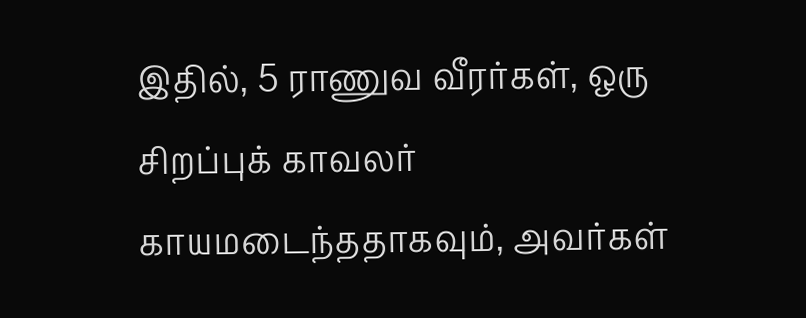இதில், 5 ராணுவ வீரர்கள், ஒரு சிறப்புக் காவலர் காயமடைந்ததாகவும், அவர்கள்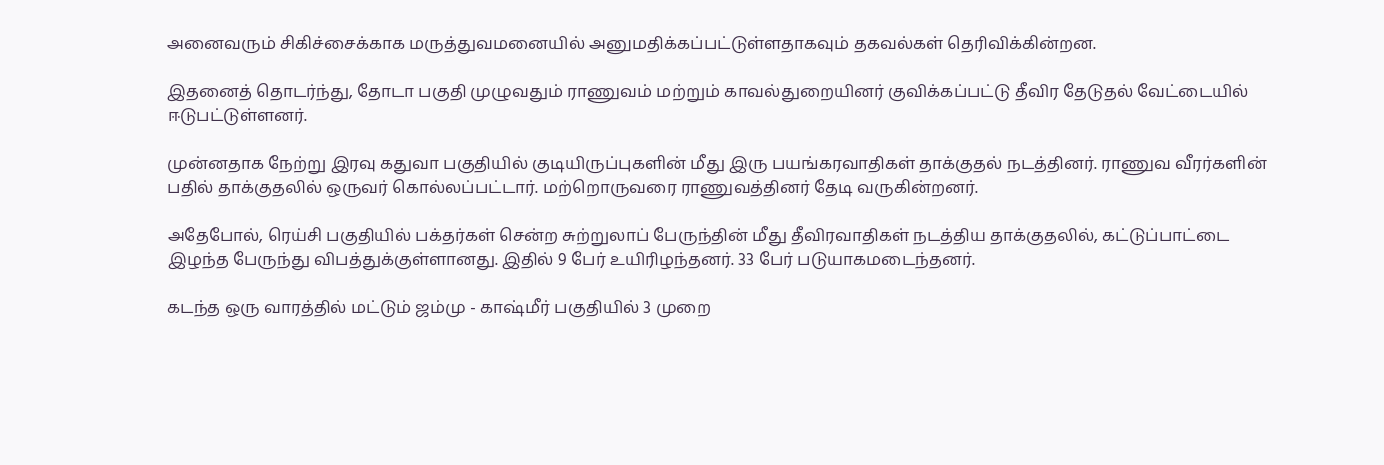அனைவரும் சிகிச்சைக்காக மருத்துவமனையில் அனுமதிக்கப்பட்டுள்ளதாகவும் தகவல்கள் தெரிவிக்கின்றன.

இதனைத் தொடர்ந்து, தோடா பகுதி முழுவதும் ராணுவம் மற்றும் காவல்துறையினர் குவிக்கப்பட்டு தீவிர தேடுதல் வேட்டையில் ஈடுபட்டுள்ளனர்.

முன்னதாக நேற்று இரவு கதுவா பகுதியில் குடியிருப்புகளின் மீது இரு பயங்கரவாதிகள் தாக்குதல் நடத்தினர். ராணுவ வீரர்களின் பதில் தாக்குதலில் ஒருவர் கொல்லப்பட்டார். மற்றொருவரை ராணுவத்தினர் தேடி வருகின்றனர்.

அதேபோல், ரெய்சி பகுதியில் பக்தர்கள் சென்ற சுற்றுலாப் பேருந்தின் மீது தீவிரவாதிகள் நடத்திய தாக்குதலில், கட்டுப்பாட்டை இழந்த பேருந்து விபத்துக்குள்ளானது. இதில் 9 பேர் உயிரிழந்தனர். 33 பேர் படுயாகமடைந்தனர்.

கடந்த ஒரு வாரத்தில் மட்டும் ஜம்மு - காஷ்மீர் பகுதியில் 3 முறை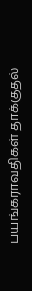பயங்கராவதிகள் தாக்குதல்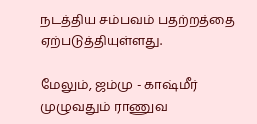நடத்திய சம்பவம் பதற்றத்தை ஏற்படுத்தியுள்ளது.

மேலும், ஜம்மு - காஷ்மீர் முழுவதும் ராணுவ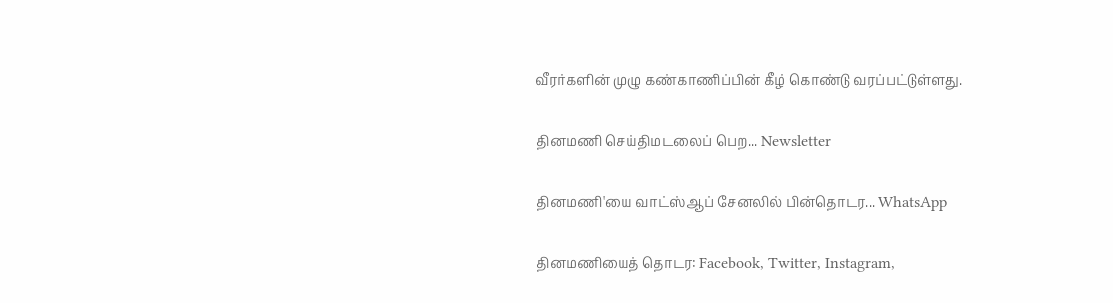வீரர்களின் முழு கண்காணிப்பின் கீழ் கொண்டு வரப்பட்டுள்ளது.

தினமணி செய்திமடலைப் பெற... Newsletter

தினமணி'யை வாட்ஸ்ஆப் சேனலில் பின்தொடர... WhatsApp

தினமணியைத் தொடர: Facebook, Twitter, Instagram,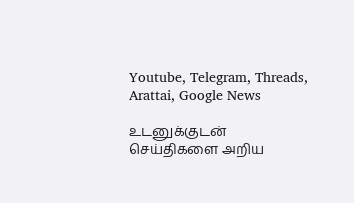Youtube, Telegram, Threads, Arattai, Google News

உடனுக்குடன் செய்திகளை அறிய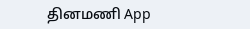தினமணி App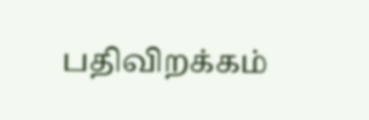பதிவிறக்கம்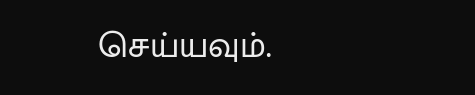செய்யவும்.